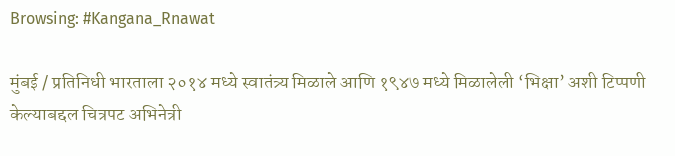Browsing: #Kangana_Rnawat

मुंबई / प्रतिनिधी भारताला २०१४ मध्ये स्वातंत्र्य मिळाले आणि १९४७ मध्ये मिळालेली ‘भिक्षा’ अशी टिप्पणी केल्याबद्दल चित्रपट अभिनेत्री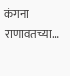कंगना राणावतच्या…